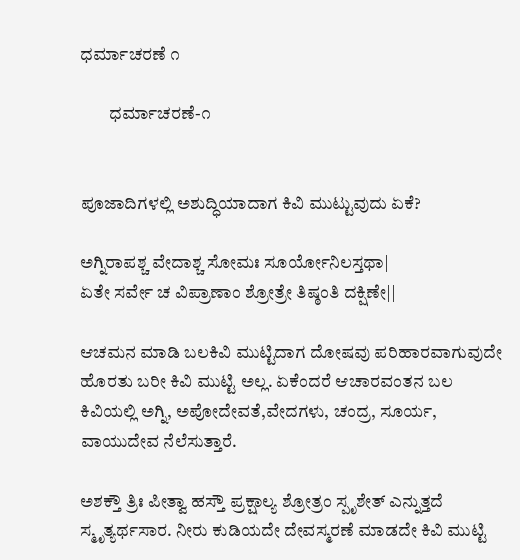ಧರ್ಮಾಚರಣೆ ೧

        ಧರ್ಮಾಚರಣೆ-೧


ಪೂಜಾದಿಗಳಲ್ಲಿ ಅಶುದ್ಧಿಯಾದಾಗ ಕಿವಿ ಮುಟ್ಟುವುದು ಏಕೆ?

ಅಗ್ನಿರಾಪಶ್ಚ ವೇದಾಶ್ಚ ಸೋಮಃ ಸೂರ್ಯೋನಿಲಸ್ತಥಾ|
ಏತೇ ಸರ್ವೇ ಚ ವಿಪ್ರಾಣಾಂ ಶ್ರೋತ್ರೇ ತಿಷ್ಠಂತಿ ದಕ್ಷಿಣೇ||

ಆಚಮನ ಮಾಡಿ ಬಲಕಿವಿ ಮುಟ್ಟಿದಾಗ ದೋಷವು ಪರಿಹಾರವಾಗುವುದೇ ಹೊರತು ಬರೀ ಕಿವಿ ಮುಟ್ಟಿ ಅಲ್ಲ. ಏಕೆಂದರೆ ಆಚಾರವಂತನ ಬಲ  ಕಿವಿಯಲ್ಲಿ ಅಗ್ನಿ, ಅಪೋದೇವತೆ,ವೇದಗಳು, ಚಂದ್ರ, ಸೂರ್ಯ, ವಾಯುದೇವ ನೆಲೆಸುತ್ತಾರೆ.

ಅಶಕ್ತೌ ತ್ರಿಃ ಪೀತ್ವಾ ಹಸ್ತೌ ಪ್ರಕ್ಷಾಲ್ಯ ಶ್ರೋತ್ರಂ ಸ್ಪೃಶೇತ್ ಎನ್ನುತ್ತದೆ ಸ್ಮೃತ್ಯರ್ಥಸಾರ. ನೀರು ಕುಡಿಯದೇ ದೇವಸ್ಮರಣೆ ಮಾಡದೇ ಕಿವಿ ಮುಟ್ಟಿ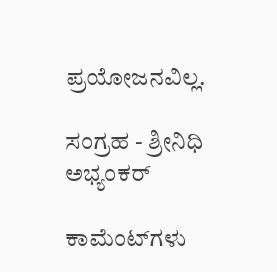ಪ್ರಯೋಜನವಿಲ್ಲ.

ಸಂಗ್ರಹ - ಶ್ರೀನಿಧಿ ಅಭ್ಯಂಕರ್

ಕಾಮೆಂಟ್‌ಗಳು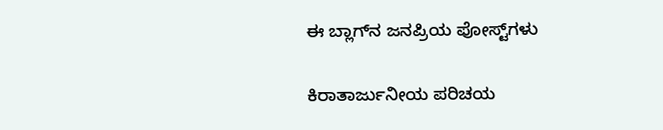ಈ ಬ್ಲಾಗ್‌ನ ಜನಪ್ರಿಯ ಪೋಸ್ಟ್‌ಗಳು

ಕಿರಾತಾರ್ಜುನೀಯ ಪರಿಚಯ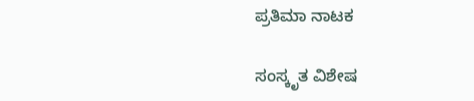ಪ್ರತಿಮಾ ನಾಟಕ

ಸಂಸ್ಕೃತ ವಿಶೇಷ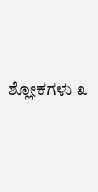ಶ್ಲೋಕಗಳು ೩